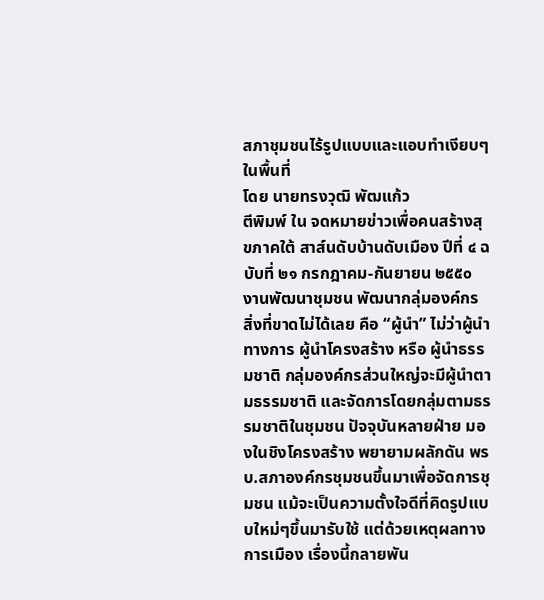สภาชุมชนไร้รูปแบบและแอบทำเงียบๆในพื้นที่
โดย นายทรงวุฒิ พัฒแก้ว
ตีพิมพ์ ใน จดหมายข่าวเพื่อคนสร้างสุขภาคใต้ สาส์นดับบ้านดับเมือง ปีที่ ๔ ฉบับที่ ๒๑ กรกฎาคม-กันยายน ๒๕๕๐
งานพัฒนาชุมชน พัฒนากลุ่มองค์กร สิ่งที่ขาดไม่ได้เลย คือ “ผู้นำ” ไม่ว่าผู้นำทางการ ผู้นำโครงสร้าง หรือ ผู้นำธรรมชาติ กลุ่มองค์กรส่วนใหญ่จะมีผู้นำตามธรรมชาติ และจัดการโดยกลุ่มตามธรรมชาติในชุมชน ปัจจุบันหลายฝ่าย มองในชิงโครงสร้าง พยายามผลักดัน พรบ.สภาองค์กรชุมชนขึ้นมาเพื่อจัดการชุมชน แม้จะเป็นความตั้งใจดีที่คิดรูปแบบใหม่ๆขึ้นมารับใช้ แต่ด้วยเหตุผลทางการเมือง เรื่องนี้กลายพัน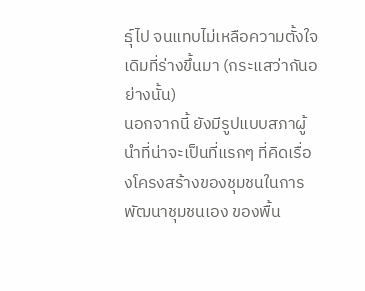ธุ์ไป จนแทบไม่เหลือความตั้งใจเดิมที่ร่างขึ้นมา (กระแสว่ากันอย่างนั้น)
นอกจากนี้ ยังมีรูปแบบสภาผู้นำที่น่าจะเป็นที่แรกๆ ที่คิดเรื่องโครงสร้างของชุมชนในการพัฒนาชุมชนเอง ของพื้น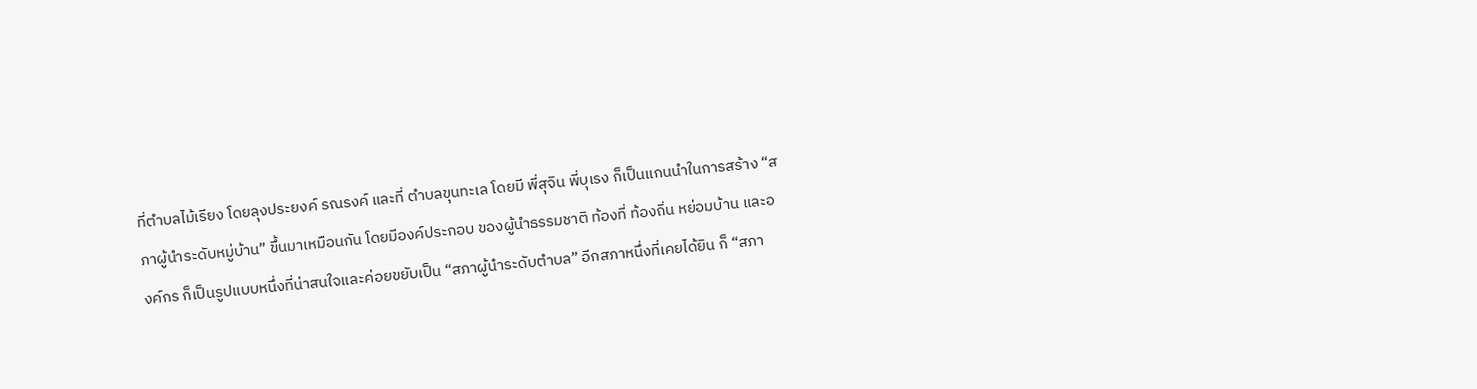ที่ตำบลไม้เรียง โดยลุงประยงค์ รณรงค์ และที่ ตำบลขุนทะเล โดยมี พี่สุจิน พี่บุเรง ก็เป็นแกนนำในการสร้าง “สภาผู้นำระดับหมู่บ้าน” ขึ้นมาเหมือนกัน โดยมีองค์ประกอบ ของผู้นำธรรมชาติ ท้องที่ ท้องถิ่น หย่อมบ้าน และองค์กร ก็เป็นรูปแบบหนึ่งที่น่าสนใจและค่อยขยับเป็น “สภาผู้นำระดับตำบล” อีกสภาหนึ่งที่เคยได้ยิน ก็ “สภา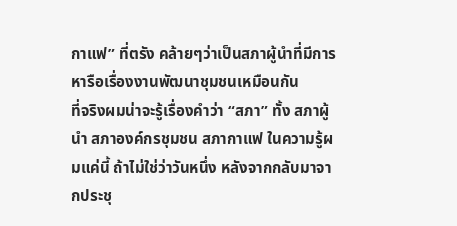กาแฟ” ที่ตรัง คล้ายๆว่าเป็นสภาผู้นำที่มีการหารือเรื่องงานพัฒนาชุมชนเหมือนกัน
ที่จริงผมน่าจะรู้เรื่องคำว่า “สภา” ทั้ง สภาผู้นำ สภาองค์กรชุมชน สภากาแฟ ในความรู้ผมแค่นี้ ถ้าไม่ใช่ว่าวันหนึ่ง หลังจากกลับมาจากประชุ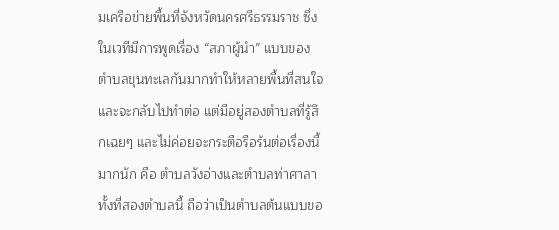มเครือข่ายพื้นที่จังหวัดนครศรีธรรมราช ซึ่งในเวทีมีการพูดเรื่อง “สภาผู้นำ” แบบของตำบลขุนทะเลกันมากทำให้หลายพื้นที่สนใจและจะกลับไปทำต่อ แต่มีอยู่สองตำบลที่รู้สึกเฉยๆ และไม่ค่อยจะกระตือรือร้นต่อเรื่องนี้มากนัก คือ ตำบลวังอ่างและตำบลท่าศาลา ทั้งที่สองตำบลนี้ ถือว่าเป็นตำบลต้นแบบขอ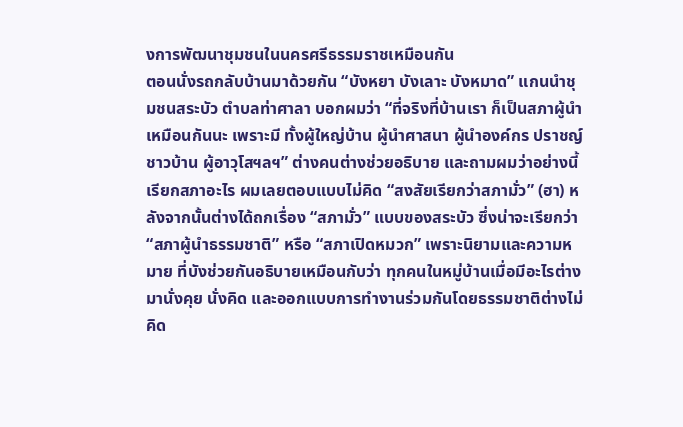งการพัฒนาชุมชนในนครศรีธรรมราชเหมือนกัน
ตอนนั่งรถกลับบ้านมาด้วยกัน “บังหยา บังเลาะ บังหมาด” แกนนำชุมชนสระบัว ตำบลท่าศาลา บอกผมว่า “ที่จริงที่บ้านเรา ก็เป็นสภาผู้นำเหมือนกันนะ เพราะมี ทั้งผู้ใหญ่บ้าน ผู้นำศาสนา ผู้นำองค์กร ปราชญ์ชาวบ้าน ผู้อาวุโสฯลฯ” ต่างคนต่างช่วยอธิบาย และถามผมว่าอย่างนี้เรียกสภาอะไร ผมเลยตอบแบบไม่คิด “สงสัยเรียกว่าสภามั่ว” (ฮา) หลังจากนั้นต่างได้ถกเรื่อง “สภามั่ว” แบบของสระบัว ซึ่งน่าจะเรียกว่า “สภาผู้นำธรรมชาติ” หรือ “สภาเปิดหมวก” เพราะนิยามและความหมาย ที่บังช่วยกันอธิบายเหมือนกับว่า ทุกคนในหมู่บ้านเมื่อมีอะไรต่างมานั่งคุย นั่งคิด และออกแบบการทำงานร่วมกันโดยธรรมชาติต่างไม่คิด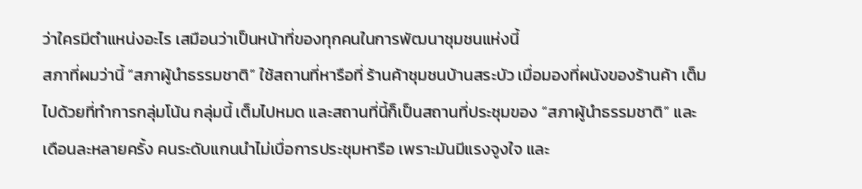ว่าใครมีตำแหน่งอะไร เสมือนว่าเป็นหน้าที่ของทุกคนในการพัฒนาชุมชนแห่งนี้
สภาที่ผมว่านี้ “สภาผู้นำธรรมชาติ” ใช้สถานที่หารือที่ ร้านค้าชุมชนบ้านสระบัว เมื่อมองที่ผนังของร้านค้า เต็มไปด้วยที่ทำการกลุ่มโน้น กลุ่มนี้ เต็มไปหมด และสถานที่นี้ก็เป็นสถานที่ประชุมของ “สภาผู้นำธรรมชาติ” และเดือนละหลายครั้ง คนระดับแกนนำไม่เบื่อการประชุมหารือ เพราะมันมีแรงจูงใจ และ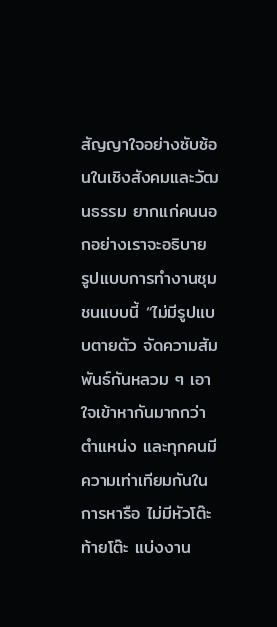สัญญาใจอย่างซับซ้อนในเชิงสังคมและวัฒนธรรม ยากแก่คนนอกอย่างเราจะอธิบาย
รูปแบบการทำงานชุมชนแบบนี้ “ไม่มีรูปแบบตายตัว จัดความสัมพันธ์กันหลวม ๆ เอาใจเข้าหากันมากกว่าตำแหน่ง และทุกคนมีความเท่าเทียมกันในการหารือ ไม่มีหัวโต๊ะท้ายโต๊ะ แบ่งงาน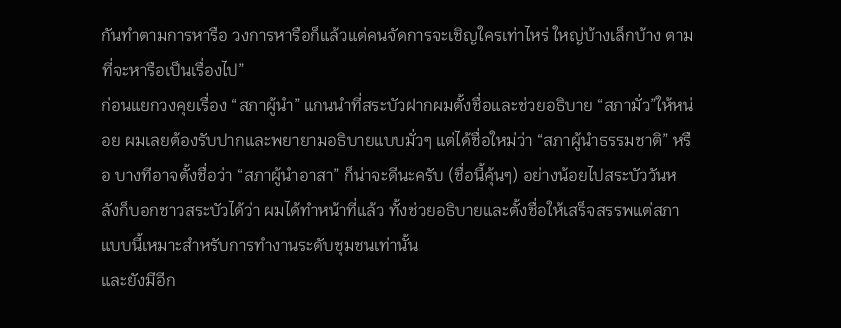กันทำตามการหารือ วงการหารือก็แล้วแต่คนจัดการจะเชิญใครเท่าไหร่ ใหญ่บ้างเล็กบ้าง ตามที่จะหารือเป็นเรื่องไป”
ก่อนแยกวงคุยเรื่อง “สภาผู้นำ” แกนนำที่สระบัวฝากผมตั้งชื่อและช่วยอธิบาย “สภามั่ว”ให้หน่อย ผมเลยต้องรับปากและพยายามอธิบายแบบมั่วๆ แต่ได้ชื่อใหม่ว่า “สภาผู้นำธรรมชาติ” หรือ บางทีอาจตั้งชื่อว่า “สภาผู้นำอาสา” ก็น่าจะดีนะครับ (ชื่อนี้คุ้นๆ) อย่างน้อยไปสระบัววันหลังก็บอกชาวสระบัวได้ว่า ผมได้ทำหน้าที่แล้ว ทั้งช่วยอธิบายและตั้งชื่อให้เสร็จสรรพแต่สภาแบบนี้เหมาะสำหรับการทำงานระดับชุมชนเท่านั้น
และยังมีอีก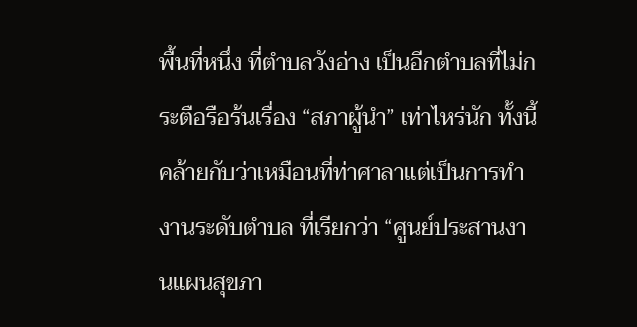พื้นที่หนึ่ง ที่ตำบลวังอ่าง เป็นอีกตำบลที่ไม่กระตือรือร้นเรื่อง “สภาผู้นำ” เท่าไหร่นัก ทั้งนี้คล้ายกับว่าเหมือนที่ท่าศาลาแต่เป็นการทำงานระดับตำบล ที่เรียกว่า “ศูนย์ประสานงานแผนสุขภา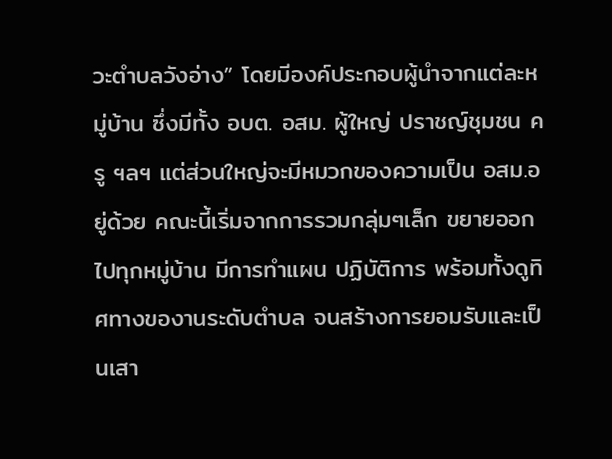วะตำบลวังอ่าง” โดยมีองค์ประกอบผู้นำจากแต่ละหมู่บ้าน ซึ่งมีทั้ง อบต. อสม. ผู้ใหญ่ ปราชญ์ชุมชน ครู ฯลฯ แต่ส่วนใหญ่จะมีหมวกของความเป็น อสม.อยู่ด้วย คณะนี้เริ่มจากการรวมกลุ่มๆเล็ก ขยายออกไปทุกหมู่บ้าน มีการทำแผน ปฏิบัติการ พร้อมทั้งดูทิศทางของานระดับตำบล จนสร้างการยอมรับและเป็นเสา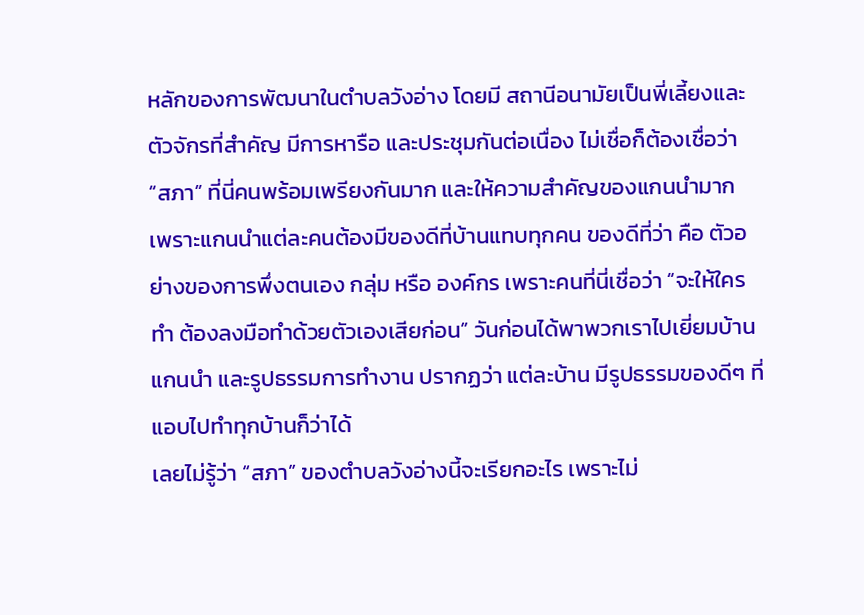หลักของการพัฒนาในตำบลวังอ่าง โดยมี สถานีอนามัยเป็นพี่เลี้ยงและตัวจักรที่สำคัญ มีการหารือ และประชุมกันต่อเนื่อง ไม่เชื่อก็ต้องเชื่อว่า “สภา” ที่นี่คนพร้อมเพรียงกันมาก และให้ความสำคัญของแกนนำมาก เพราะแกนนำแต่ละคนต้องมีของดีที่บ้านแทบทุกคน ของดีที่ว่า คือ ตัวอย่างของการพึ่งตนเอง กลุ่ม หรือ องค์กร เพราะคนที่นี่เชื่อว่า “จะให้ใครทำ ต้องลงมือทำด้วยตัวเองเสียก่อน” วันก่อนได้พาพวกเราไปเยี่ยมบ้านแกนนำ และรูปธรรมการทำงาน ปรากฏว่า แต่ละบ้าน มีรูปธรรมของดีๆ ที่แอบไปทำทุกบ้านก็ว่าได้
เลยไม่รู้ว่า “สภา” ของตำบลวังอ่างนี้จะเรียกอะไร เพราะไม่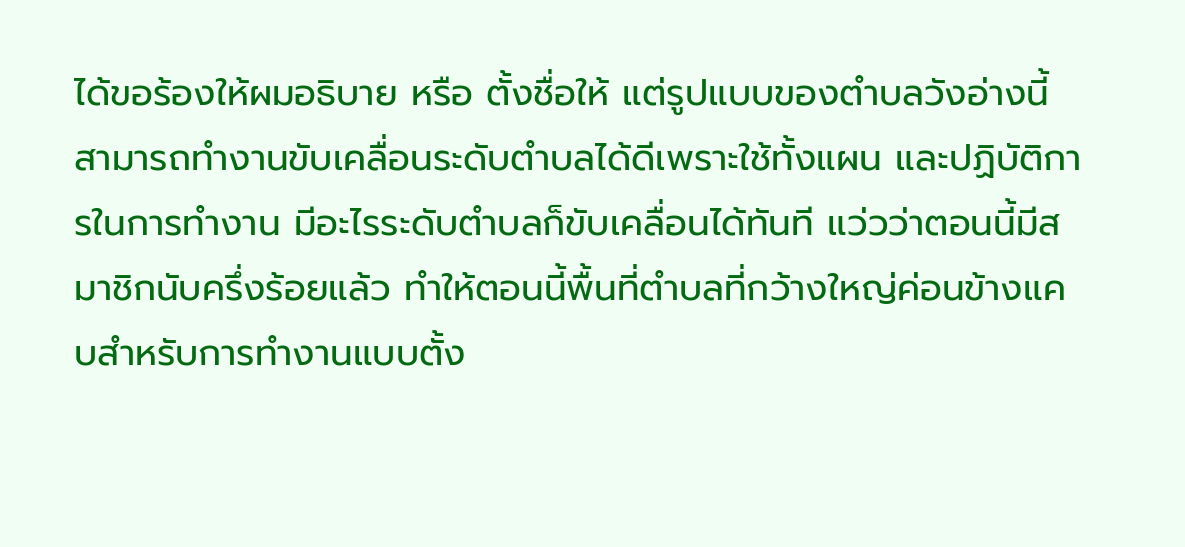ได้ขอร้องให้ผมอธิบาย หรือ ตั้งชื่อให้ แต่รูปแบบของตำบลวังอ่างนี้ สามารถทำงานขับเคลื่อนระดับตำบลได้ดีเพราะใช้ทั้งแผน และปฏิบัติการในการทำงาน มีอะไรระดับตำบลก็ขับเคลื่อนได้ทันที แว่วว่าตอนนี้มีสมาชิกนับครึ่งร้อยแล้ว ทำให้ตอนนี้พื้นที่ตำบลที่กว้างใหญ่ค่อนข้างแคบสำหรับการทำงานแบบตั้ง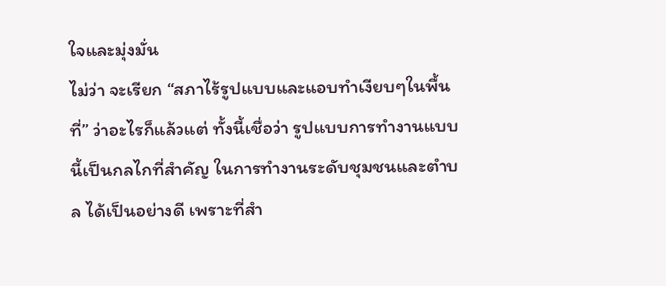ใจและมุ่งมั่น
ไม่ว่า จะเรียก “สภาไร้รูปแบบและแอบทำเงียบๆในพื้นที่” ว่าอะไรก็แล้วแต่ ทั้งนี้เชื่อว่า รูปแบบการทำงานแบบนี้เป็นกลไกที่สำคัญ ในการทำงานระดับชุมชนและตำบล ได้เป็นอย่างดี เพราะที่สำ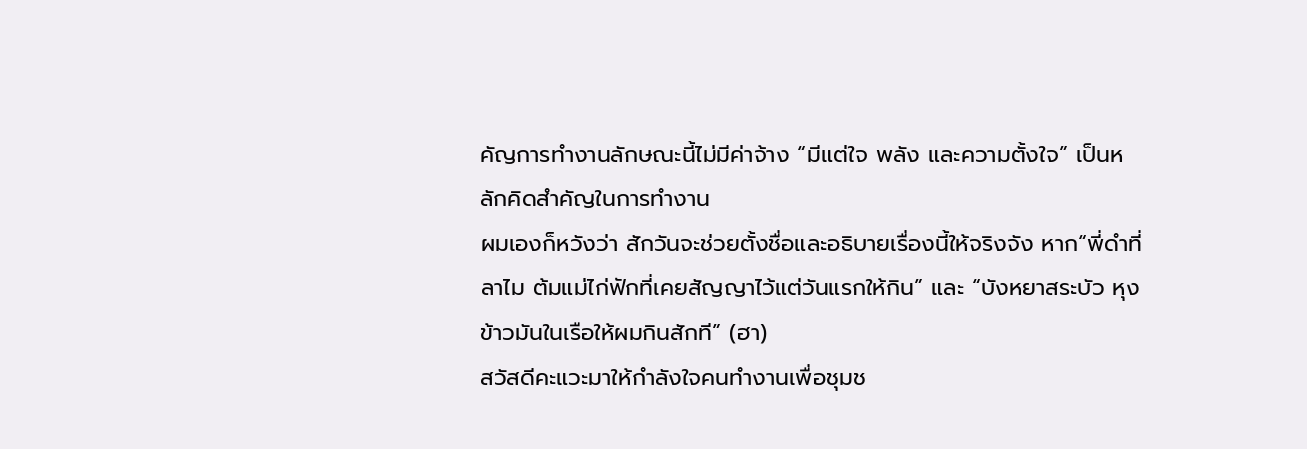คัญการทำงานลักษณะนี้ไม่มีค่าจ้าง “มีแต่ใจ พลัง และความตั้งใจ” เป็นหลักคิดสำคัญในการทำงาน
ผมเองก็หวังว่า สักวันจะช่วยตั้งชื่อและอธิบายเรื่องนี้ให้จริงจัง หาก“พี่ดำที่ลาไม ต้มแม่ไก่ฟักที่เคยสัญญาไว้แต่วันแรกให้กิน” และ “บังหยาสระบัว หุงข้าวมันในเรือให้ผมกินสักที” (ฮา)
สวัสดีคะแวะมาให้กำลังใจคนทำงานเพื่อชุมช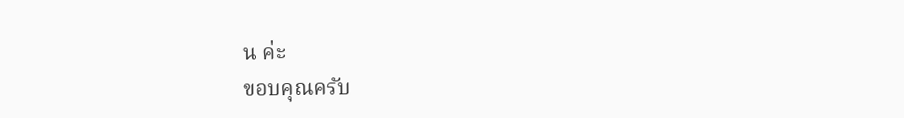น ค่ะ
ขอบคุณครับ